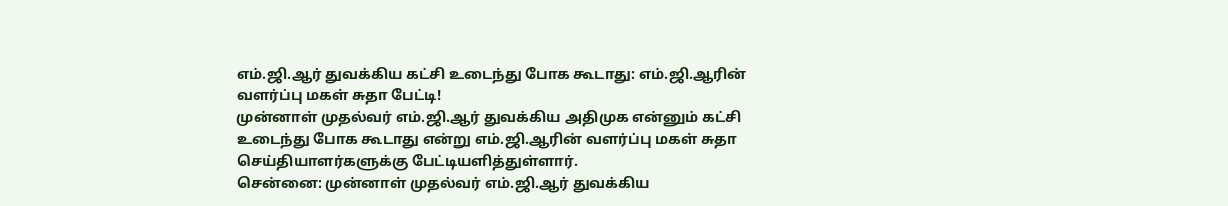எம்.ஜி.ஆர் துவக்கிய கட்சி உடைந்து போக கூடாது: எம்.ஜி.ஆரின் வளர்ப்பு மகள் சுதா பேட்டி!
முன்னாள் முதல்வர் எம்.ஜி.ஆர் துவக்கிய அதிமுக என்னும் கட்சி உடைந்து போக கூடாது என்று எம்.ஜி.ஆரின் வளர்ப்பு மகள் சுதா செய்தியாளர்களுக்கு பேட்டியளித்துள்ளார்.
சென்னை: முன்னாள் முதல்வர் எம்.ஜி.ஆர் துவக்கிய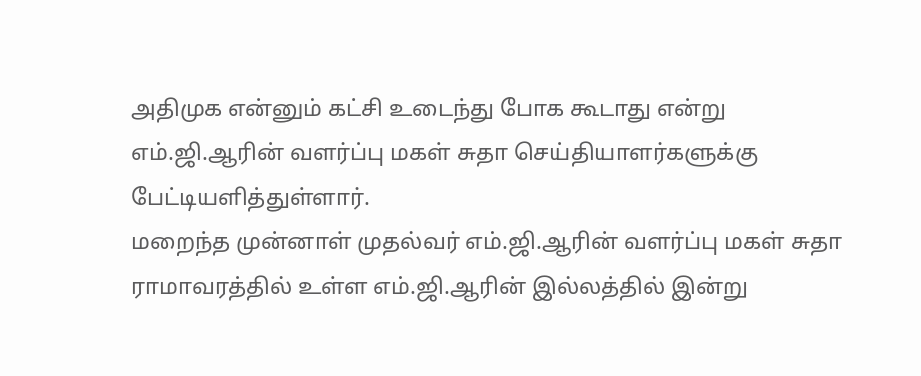அதிமுக என்னும் கட்சி உடைந்து போக கூடாது என்று எம்.ஜி.ஆரின் வளர்ப்பு மகள் சுதா செய்தியாளர்களுக்கு பேட்டியளித்துள்ளார்.
மறைந்த முன்னாள் முதல்வர் எம்.ஜி.ஆரின் வளர்ப்பு மகள் சுதா ராமாவரத்தில் உள்ள எம்.ஜி.ஆரின் இல்லத்தில் இன்று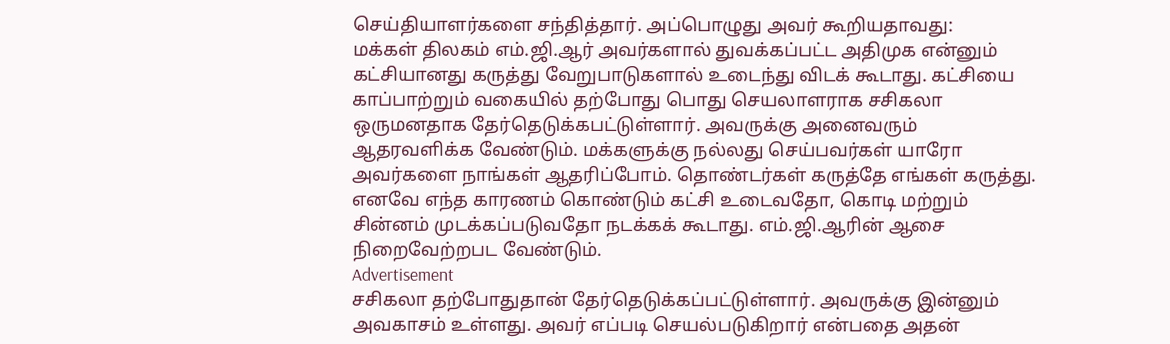செய்தியாளர்களை சந்தித்தார். அப்பொழுது அவர் கூறியதாவது:
மக்கள் திலகம் எம்.ஜி.ஆர் அவர்களால் துவக்கப்பட்ட அதிமுக என்னும் கட்சியானது கருத்து வேறுபாடுகளால் உடைந்து விடக் கூடாது. கட்சியை காப்பாற்றும் வகையில் தற்போது பொது செயலாளராக சசிகலா ஒருமனதாக தேர்தெடுக்கபட்டுள்ளார். அவருக்கு அனைவரும் ஆதரவளிக்க வேண்டும். மக்களுக்கு நல்லது செய்பவர்கள் யாரோ அவர்களை நாங்கள் ஆதரிப்போம். தொண்டர்கள் கருத்தே எங்கள் கருத்து. எனவே எந்த காரணம் கொண்டும் கட்சி உடைவதோ, கொடி மற்றும் சின்னம் முடக்கப்படுவதோ நடக்கக் கூடாது. எம்.ஜி.ஆரின் ஆசை நிறைவேற்றபட வேண்டும்.
Advertisement
சசிகலா தற்போதுதான் தேர்தெடுக்கப்பட்டுள்ளார். அவருக்கு இன்னும் அவகாசம் உள்ளது. அவர் எப்படி செயல்படுகிறார் என்பதை அதன்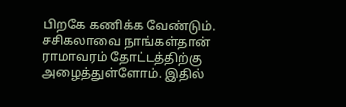பிறகே கணிக்க வேண்டும்.
சசிகலாவை நாங்கள்தான் ராமாவரம் தோட்டத்திற்கு அழைத்துள்ளோம். இதில்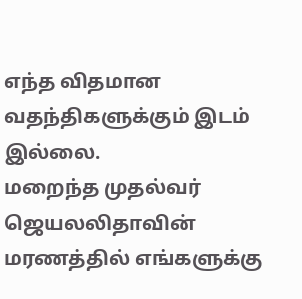எந்த விதமான வதந்திகளுக்கும் இடம் இல்லை.
மறைந்த முதல்வர் ஜெயலலிதாவின் மரணத்தில் எங்களுக்கு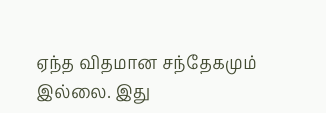ஏந்த விதமான சந்தேகமும் இல்லை. இது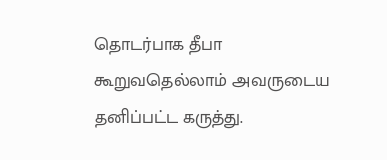தொடர்பாக தீபா கூறுவதெல்லாம் அவருடைய தனிப்பட்ட கருத்து.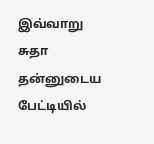இவ்வாறு சுதா தன்னுடைய பேட்டியில்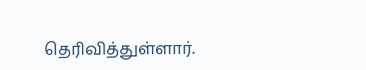தெரிவித்துள்ளார்.